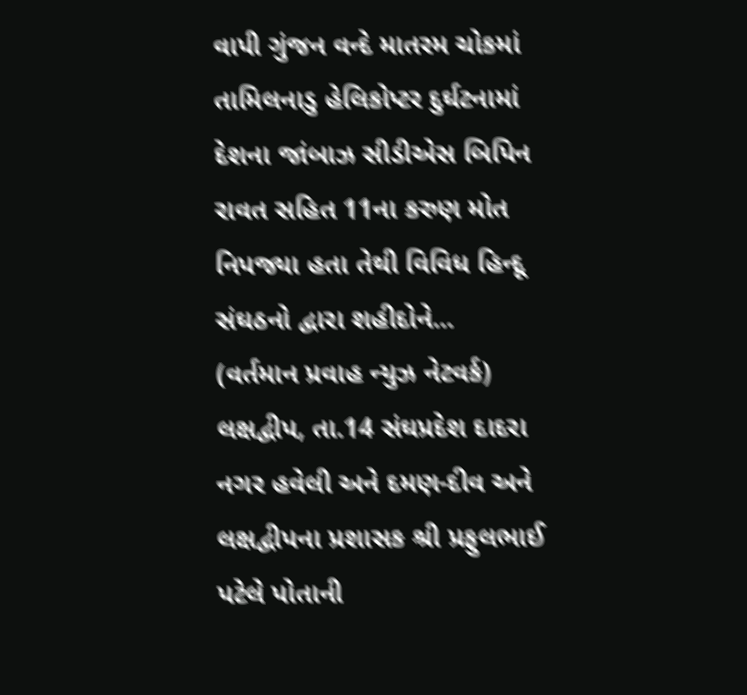વાપી ગુંજન વન્દે માતરમ ચોકમાં તામિલનાડુ હેલિકોપ્ટર દુર્ઘટનામાં દેશના જાંબાઝ સીડીએસ બિપિન રાવત સહિત 11ના કરુણ મોત નિપજ્યા હતા તેથી વિવિધ હિન્દૂ સંઘઠનો દ્વારા શહીદોને...
(વર્તમાન પ્રવાહ ન્યુઝ નેટવર્ક) લક્ષદ્વીપ, તા.14 સંઘપ્રદેશ દાદરા નગર હવેલી અને દમણ-દીવ અને લક્ષદ્વીપના પ્રશાસક શ્રી પ્રફુલભાઈ પટેલે પોતાની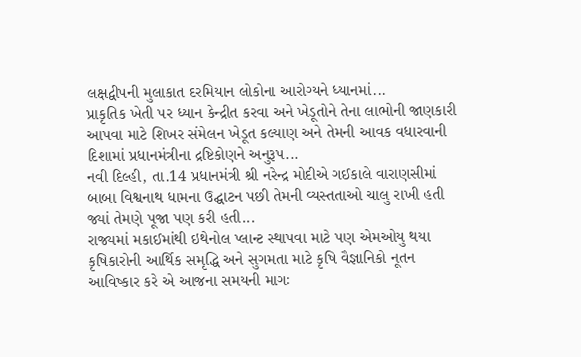લક્ષદ્વીપની મુલાકાત દરમિયાન લોકોના આરોગ્યને ધ્યાનમાં...
પ્રાકૃતિક ખેતી પર ધ્યાન કેન્દ્રીત કરવા અને ખેડૂતોને તેના લાભોની જાણકારી આપવા માટે શિખર સંમેલન ખેડૂત કલ્યાણ અને તેમની આવક વધારવાની દિશામાં પ્રધાનમંત્રીના દ્રષ્ટિકોણને અનુરૂપ...
નવી દિલ્હી, તા.14 પ્રધાનમંત્રી શ્રી નરેન્દ્ર મોદીએ ગઈકાલે વારાણસીમાં બાબા વિશ્વનાથ ધામના ઉદ્ઘાટન પછી તેમની વ્યસ્તતાઓ ચાલુ રાખી હતી જ્યાં તેમણે પૂજા પણ કરી હતી...
રાજ્યમાં મકાઈમાંથી ઇથેનોલ પ્લાન્ટ સ્થાપવા માટે પણ એમઓયુ થયા કૃષિકારોની આર્થિક સમૃદ્ધિ અને સુગમતા માટે કૃષિ વૈજ્ઞાનિકો નૂતન આવિષ્કાર કરે એ આજના સમયની માગઃ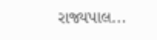રાજ્યપાલ...